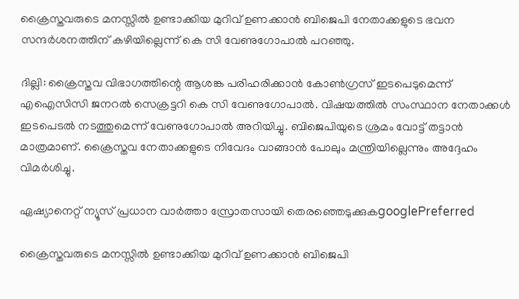ക്രൈസ്തവരുടെ മനസ്സിൽ ഉണ്ടാക്കിയ മുറിവ് ഉണക്കാൻ ബിജെപി നേതാക്കളുടെ ഭവന സന്ദർശനത്തിന് കഴിയില്ലെന്ന് കെ സി വേണുഗോപാല്‍ പറഞ്ഞു.

ദില്ലി: ക്രൈസ്തവ വിഭാഗത്തിന്റെ ആശങ്ക പരിഹരിക്കാൻ കോൺഗ്രസ് ഇടപെടുമെന്ന് എഐസിസി ജനറല്‍ സെക്രട്ടറി കെ സി വേണുഗോപാല്‍. വിഷയത്തില്‍ സംസ്ഥാന നേതാക്കൾ ഇടപെടൽ നടത്തുമെന്ന് വേണുഗോപാല്‍ അറിയിച്ചു. ബിജെപിയുടെ ശ്രമം വോട്ട് തട്ടാൻ മാത്രമാണ്. ക്രൈസ്തവ നേതാക്കളുടെ നിവേദം വാങ്ങാൻ പോലും മന്ത്രിയില്ലെന്നും അദ്ദേഹം വിമര്‍ശിച്ചു.

ഏഷ്യാനെറ്റ് ന്യൂസ് പ്രധാന വാർത്താ സ്രോതസായി തെരഞ്ഞെടുക്കുകgooglePreferred

ക്രൈസ്തവരുടെ മനസ്സിൽ ഉണ്ടാക്കിയ മുറിവ് ഉണക്കാൻ ബിജെപി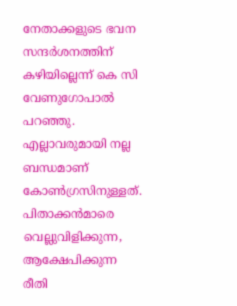നേതാക്കളുടെ ഭവന സന്ദർശനത്തിന് കഴിയില്ലെന്ന് കെ സി വേണുഗോപാല്‍ പറഞ്ഞു. എല്ലാവരുമായി നല്ല ബന്ധമാണ് കോൺഗ്രസിനുള്ളത്. പിതാക്കൻമാരെ വെല്ലുവിളിക്കുന്ന, ആക്ഷേപിക്കുന്ന രീതി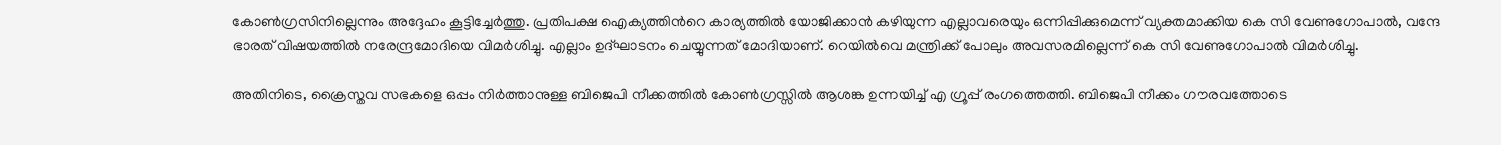കോൺഗ്രസിനില്ലെന്നും അദ്ദേഹം കൂട്ടിച്ചേര്‍ത്തു. പ്രതിപക്ഷ ഐക്യത്തിന്‍റെ കാര്യത്തില്‍ യോജിക്കാൻ കഴിയുന്ന എല്ലാവരെയും ഒന്നിപ്പിക്കുമെന്ന് വ്യക്തമാക്കിയ കെ സി വേണുഗോപാല്‍, വന്ദേ ഭാരത് വിഷയത്തില്‍ നരേന്ദ്രമോദിയെ വിമര്‍ശിച്ചു. എല്ലാം ഉദ്ഘാടനം ചെയ്യുന്നത് മോദിയാണ്. റെയിൽവെ മന്ത്രിക്ക് പോലും അവസരമില്ലെന്ന് കെ സി വേണുഗോപാല്‍ വിമര്‍ശിച്ചു.

അതിനിടെ, ക്രൈസ്തവ സഭകളെ ഒപ്പം നിർത്താനുള്ള ബിജെപി നീക്കത്തിൽ കോൺഗ്രസ്സിൽ ആശങ്ക ഉന്നയിച്ച് എ ഗ്രൂപ്പ് രംഗത്തെത്തി. ബിജെപി നീക്കം ഗൗരവത്തോടെ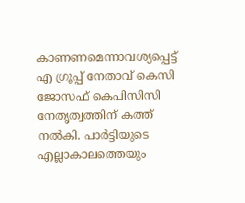കാണണമെന്നാവശ്യപ്പെട്ട് എ ഗ്രൂപ്പ് നേതാവ് കെസി ജോസഫ് കെപിസിസി നേതൃത്വത്തിന് കത്ത് നൽകി. പാർട്ടിയുടെ എല്ലാകാലത്തെയും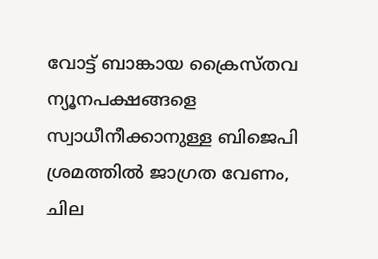വോട്ട് ബാങ്കായ ക്രൈസ്തവ ന്യൂനപക്ഷങ്ങളെ സ്വാധീനീക്കാനുള്ള ബിജെപി ശ്രമത്തിൽ ജാഗ്രത വേണം, ചില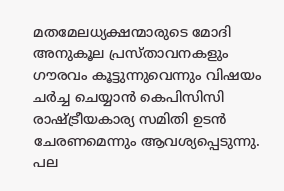മതമേലധ്യക്ഷന്മാരുടെ മോദി അനുകൂല പ്രസ്താവനകളും ഗൗരവം കൂട്ടുന്നുവെന്നും വിഷയം ചർച്ച ചെയ്യാൻ കെപിസിസി രാഷ്ട്രീയകാര്യ സമിതി ഉടൻ ചേരണമെന്നും ആവശ്യപ്പെടുന്നു. പല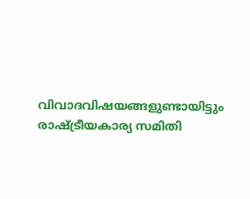വിവാദവിഷയങ്ങളുണ്ടായിട്ടും രാഷ്ട്രീയകാര്യ സമിതി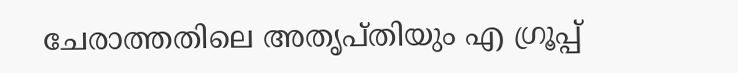ചേരാത്തതിലെ അതൃപ്തിയും എ ഗ്രൂപ്പ്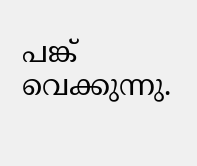പങ്ക് വെക്കുന്നു.